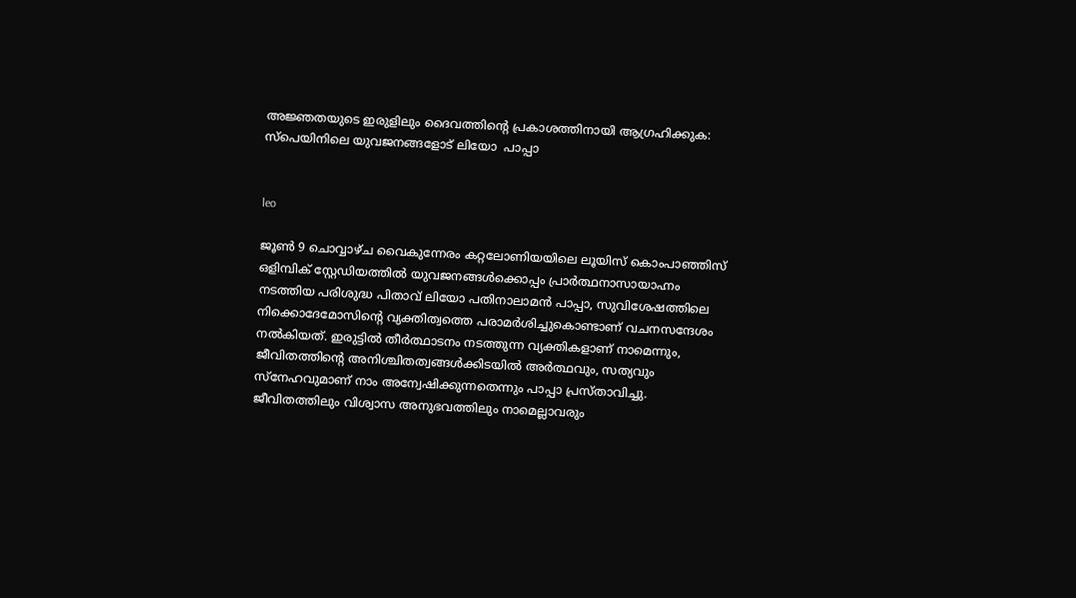അജ്ഞതയുടെ ഇരുളിലും ദൈവത്തിന്റെ പ്രകാശത്തിനായി ആഗ്രഹിക്കുക: സ്‌പെയിനിലെ യുവജനങ്ങളോട് ലിയോ  പാപ്പാ


leo

ജൂൺ 9 ചൊവ്വാഴ്ച വൈകുന്നേരം കറ്റലോണിയയിലെ ലൂയിസ് കൊംപാഞ്ഞിസ് ഒളിമ്പിക് സ്റ്റേഡിയത്തിൽ യുവജനങ്ങൾക്കൊപ്പം പ്രാർത്ഥനാസായാഹ്നം നടത്തിയ പരിശുദ്ധ പിതാവ് ലിയോ പതിനാലാമൻ പാപ്പാ, സുവിശേഷത്തിലെ നിക്കൊദേമോസിന്റെ വ്യക്തിത്വത്തെ പരാമർശിച്ചുകൊണ്ടാണ് വചനസന്ദേശം നൽകിയത്. ഇരുട്ടിൽ തീർത്ഥാടനം നടത്തുന്ന വ്യക്തികളാണ് നാമെന്നും, ജീവിതത്തിന്റെ അനിശ്ചിതത്വങ്ങൾക്കിടയിൽ അർത്ഥവും, സത്യവും സ്നേഹവുമാണ് നാം അന്വേഷിക്കുന്നതെന്നും പാപ്പാ പ്രസ്താവിച്ചു. ജീവിതത്തിലും വിശ്വാസ അനുഭവത്തിലും നാമെല്ലാവരും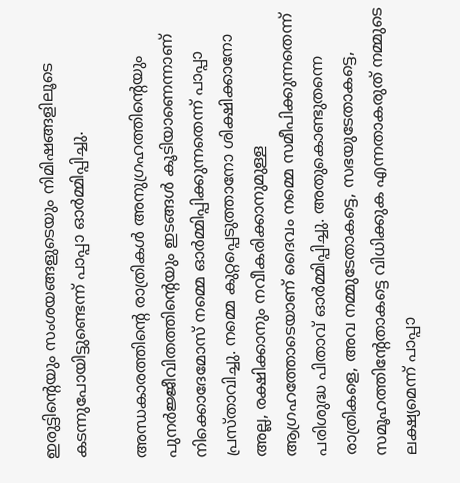ഇരുട്ടിന്റെയും സംശയങ്ങളുടെയും നിമിഷങ്ങളിലൂടെ കടന്നുപോയിട്ടുണ്ടെന്ന് പാപ്പാ ഓർമ്മിപ്പിച്ചു.

അന്ധകാരത്തിന്റെ രാത്രികൾ അനുഗ്രഹത്തിന്റെയും പുനർജ്ജീവിതത്തിന്റെയും ഇടങ്ങൾ കൂടിയാണെന്നാണ് നിക്കൊദേമോസ് നമ്മെ ഓർമ്മിപ്പിക്കുന്നതെന്ന് പാപ്പാ പ്രസ്താവിച്ചു. നമ്മെ കുറ്റപ്പെടുത്താനോ ശിക്ഷിക്കാനോ അല്ല, രക്ഷിക്കാനും നവീകരിക്കാനുമുള്ള ആഗ്രഹത്തോടെയാണ് ദൈവം നമ്മെ സമീപിക്കുന്നതെന്ന് പരിശുദ്ധ പിതാവ് ഓർമ്മിപ്പിച്ചു. അതുകൊണ്ടുതന്നെ രാത്രികളെ, അവ നമ്മുടേതാകട്ടെ, സഭയുടേതാകട്ടെ, സമൂഹത്തിന്റേതാകട്ടെ വിധിക്കുക എന്നതാകരുത് നമ്മുടെ ലക്ഷ്യമെന്ന് പാപ്പാ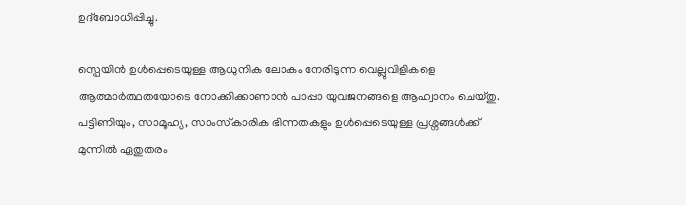ഉദ്‌ബോധിപ്പിച്ചു.

സ്പെയിൻ ഉൾപ്പെടെയുള്ള ആധുനിക ലോകം നേരിടുന്ന വെല്ലുവിളികളെ ആത്മാർത്ഥതയോടെ നോക്കിക്കാണാൻ പാപ്പാ യുവജനങ്ങളെ ആഹ്വാനം ചെയ്തു. പട്ടിണിയും, സാമൂഹ്യ, സാംസ്‌കാരിക ഭിന്നതകളും ഉൾപ്പെടെയുള്ള പ്രശ്നങ്ങൾക്ക് മുന്നിൽ ഏതുതരം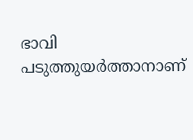ഭാവി പടുത്തുയർത്താനാണ്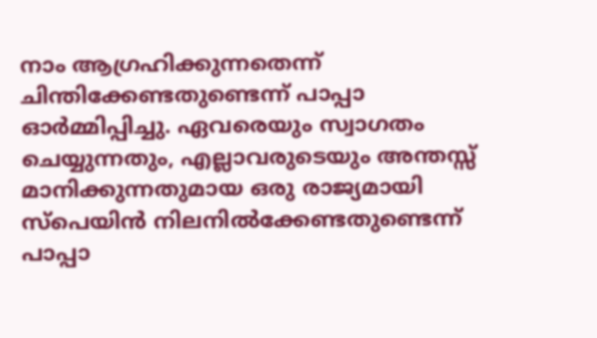നാം ആഗ്രഹിക്കുന്നതെന്ന് ചിന്തിക്കേണ്ടതുണ്ടെന്ന് പാപ്പാ ഓർമ്മിപ്പിച്ചു. ഏവരെയും സ്വാഗതം ചെയ്യുന്നതും, എല്ലാവരുടെയും അന്തസ്സ് മാനിക്കുന്നതുമായ ഒരു രാജ്യമായി സ്പെയിൻ നിലനിൽക്കേണ്ടതുണ്ടെന്ന് പാപ്പാ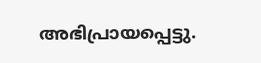അഭിപ്രായപ്പെട്ടു.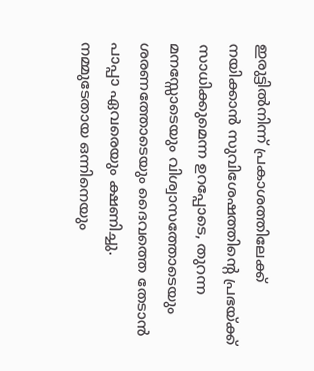ഇരുട്ടിൽനിന്ന് പ്രകാശത്തിലേക്ക് നയിക്കാൻ സുവിശേഷത്തിന്റെ പ്രഭയ്ക്ക് സാധിക്കുമെന്ന ഉറപ്പോടെ, തുറന്ന മനസ്സോടെയും വിശ്വാസത്തോടെയും ശരണത്തോടെയും ദൈവത്തെ തേടാൻ പാപ്പാ ഏവരെയും ക്ഷണിച്ചു. നമ്മുടേതായ ഒന്നിനെയും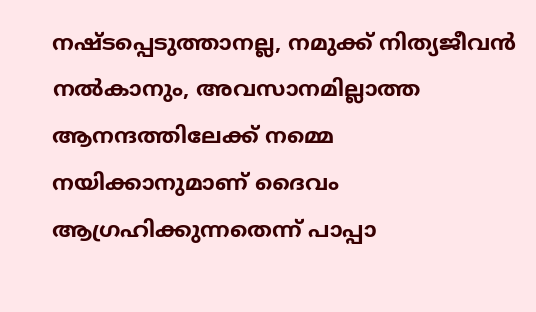നഷ്ടപ്പെടുത്താനല്ല, നമുക്ക് നിത്യജീവൻ നൽകാനും, അവസാനമില്ലാത്ത ആനന്ദത്തിലേക്ക് നമ്മെ നയിക്കാനുമാണ് ദൈവം ആഗ്രഹിക്കുന്നതെന്ന് പാപ്പാ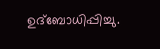ഉദ്‌ബോധിപ്പിച്ചു.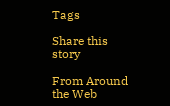Tags

Share this story

From Around the Web